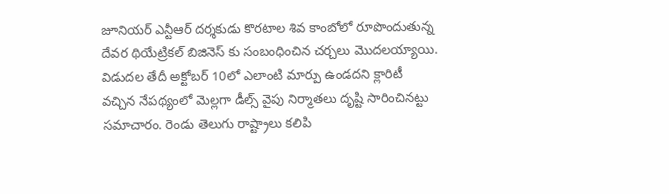జూనియర్ ఎన్టీఆర్ దర్శకుడు కొరటాల శివ కాంబోలో రూపొందుతున్న దేవర థియేట్రికల్ బిజినెస్ కు సంబంధించిన చర్చలు మొదలయ్యాయి. విడుదల తేదీ అక్టోబర్ 10లో ఎలాంటి మార్పు ఉండదని క్లారిటీ వచ్చిన నేపథ్యంలో మెల్లగా డీల్స్ వైపు నిర్మాతలు దృష్టి సారించినట్టు సమాచారం. రెండు తెలుగు రాష్ట్రాలు కలిపి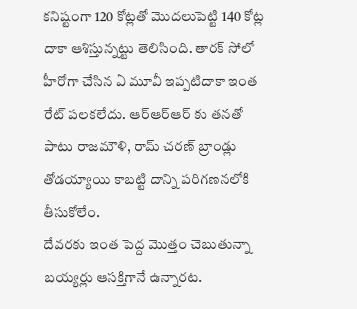కనిష్టంగా 120 కోట్లతో మొదలుపెట్టి 140 కోట్ల దాకా ఆశిస్తున్నట్టు తెలిసింది. తారక్ సోలో హీరోగా చేసిన ఏ మూవీ ఇప్పటిదాకా ఇంత రేట్ పలకలేదు. ఆర్ఆర్ఆర్ కు తనతో పాటు రాజమౌళి, రామ్ చరణ్ బ్రాండ్లు తోడయ్యాయి కాబట్టి దాన్ని పరిగణనలోకి తీసుకోలేం.
దేవరకు ఇంత పెద్ద మొత్తం చెబుతున్నా బయ్యర్లు ఆసక్తిగానే ఉన్నారట.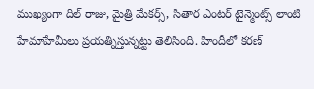ముఖ్యంగా దిల్ రాజు, మైత్రి మేకర్స్, సితార ఎంటర్ టైన్మెంట్స్ లాంటి హేమాహేమీలు ప్రయత్నిస్తున్నట్టు తెలిసింది. హిందీలో కరణ్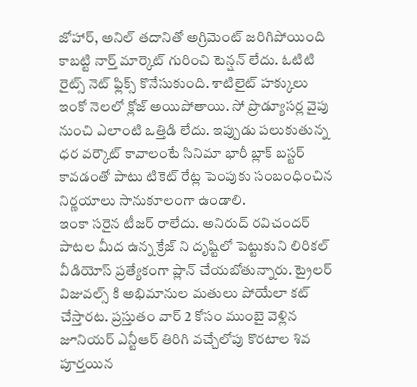జోహార్, అనిల్ తదానితో అగ్రిమెంట్ జరిగిపోయింది కాబట్టి నార్త్ మార్కెట్ గురించి టెన్షన్ లేదు. ఓటిటి రైట్స్ నెట్ ఫ్లిక్స్ కొనేసుకుంది. శాటిలైట్ హక్కులు ఇంకో నెలలో క్లోజ్ అయిపోతాయి. సో ప్రొడ్యూసర్ల వైపు నుంచి ఎలాంటి ఒత్తిడి లేదు. ఇప్పుడు పలుకుతున్న ధర వర్కౌట్ కావాలంటే సినిమా భారీ బ్లాక్ బస్టర్ కావడంతో పాటు టికెట్ రేట్ల పెంపుకు సంబంధించిన నిర్ణయాలు సానుకూలంగా ఉండాలి.
ఇంకా సరైన టీజర్ రాలేదు. అనిరుద్ రవిచందర్ పాటల మీద ఉన్న క్రేజ్ ని దృష్టిలో పెట్టుకుని లిరికల్ వీడియోస్ ప్రత్యేకంగా ప్లాన్ చేయబోతున్నారు. ట్రైలర్ విజువల్స్ కి అభిమానుల మతులు పోయేలా కట్ చేస్తారట. ప్రస్తుతం వార్ 2 కోసం ముంబై వెళ్లిన జూనియర్ ఎన్టీఆర్ తిరిగి వచ్చేలోపు కొరటాల శివ పూర్తయిన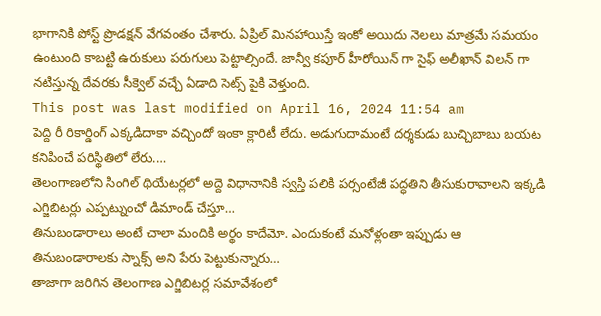భాగానికి పోస్ట్ ప్రొడక్షన్ వేగవంతం చేశారు. ఏప్రిల్ మినహాయిస్తే ఇంకో అయిదు నెలలు మాత్రమే సమయం ఉంటుంది కాబట్టి ఉరుకులు పరుగులు పెట్టాల్సిందే. జాన్వీ కపూర్ హీరోయిన్ గా సైఫ్ అలీఖాన్ విలన్ గా నటిస్తున్న దేవరకు సీక్వెల్ వచ్చే ఏడాది సెట్స్ పైకి వెళ్తుంది.
This post was last modified on April 16, 2024 11:54 am
పెద్ది రీ రికార్డింగ్ ఎక్కడిదాకా వచ్చిందో ఇంకా క్లారిటీ లేదు. అడుగుదామంటే దర్శకుడు బుచ్చిబాబు బయట కనిపించే పరిస్థితిలో లేరు.…
తెలంగాణలోని సింగిల్ థియేటర్లలో అద్దె విధానానికి స్వస్తి పలికి పర్సంటేజీ పద్ధతిని తీసుకురావాలని ఇక్కడి ఎగ్జిబిటర్లు ఎప్పట్నుంచో డిమాండ్ చేస్తూ…
తినుబండారాలు అంటే చాలా మందికి అర్థం కాదేమో. ఎందుకంటే మనోళ్లంతా ఇప్పుడు ఆ తినుబండారాలకు స్నాక్స్ అని పేరు పెట్టుకున్నారు…
తాజాగా జరిగిన తెలంగాణ ఎగ్జిబిటర్ల సమావేశంలో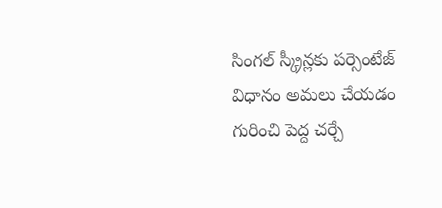సింగల్ స్క్రీన్లకు పర్సెంటేజ్ విధానం అమలు చేయడం గురించి పెద్ద చర్చే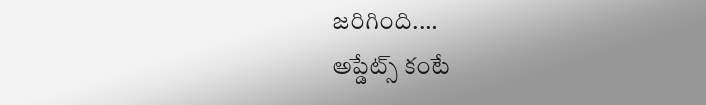జరిగింది.…
అప్డేట్స్ కంటే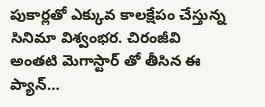పుకార్లతో ఎక్కువ కాలక్షేపం చేస్తున్న సినిమా విశ్వంభర. చిరంజీవి అంతటి మెగాస్టార్ తో తీసిన ఈ ప్యాన్…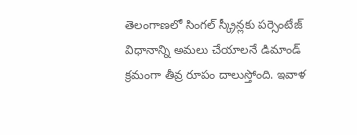తెలంగాణలో సింగల్ స్క్రీన్లకు పర్సెంటేజ్ విధానాన్ని అమలు చేయాలనే డిమాండ్ క్రమంగా తీవ్ర రూపం దాలుస్తోంది. ఇవాళ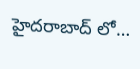హైదరాబాద్ లో…